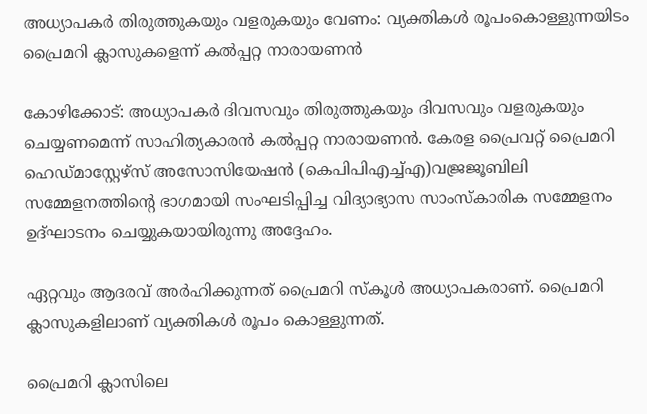അധ്യാപകര്‍ തിരുത്തുകയും വളരുകയും വേണം: വ്യക്തികൾ രൂപംകൊള്ളുന്നയിടം പ്രൈമറി ക്ലാസുകളെന്ന് കല്‍പ്പറ്റ നാരായണന്‍

കോഴിക്കോട്: അധ്യാപകര്‍ ദിവസവും തിരുത്തുകയും ദിവസവും വളരുകയും ചെയ്യണമെന്ന് സാഹിത്യകാരന്‍ കല്‍പ്പറ്റ നാരായണന്‍. കേരള പ്രൈവറ്റ് പ്രൈമറി ഹെഡ്മാസ്റ്റേഴ്‌സ് അസോസിയേഷന്‍ (കെപിപിഎച്ച്എ)വജ്രജൂബിലി സമ്മേളനത്തിന്‍റെ ഭാഗമായി സംഘടിപ്പിച്ച വിദ്യാഭ്യാസ സാംസ്‌കാരിക സമ്മേളനം ഉദ്ഘാടനം ചെയ്യുകയായിരുന്നു അദ്ദേഹം.

ഏറ്റവും ആദരവ് അര്‍ഹിക്കുന്നത് പ്രൈമറി സ്‌കൂള്‍ അധ്യാപകരാണ്. പ്രൈമറി ക്ലാസുകളിലാണ് വ്യക്തികള്‍ രൂപം കൊള്ളുന്നത്.

പ്രൈമറി ക്ലാസിലെ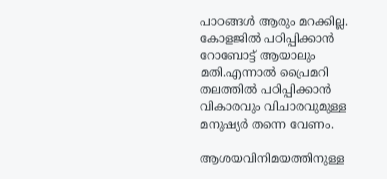പാഠങ്ങള്‍ ആരും മറക്കില്ല. കോളജില്‍ പഠിപ്പിക്കാന്‍ റോബോട്ട് ആയാലും മതി.എന്നാല്‍ പ്രൈമറി തലത്തില്‍ പഠിപ്പിക്കാന്‍ വികാരവും വിചാരവുമുള്ള മനുഷ്യര്‍ തന്നെ വേണം.

ആശയവിനിമയത്തിനുള്ള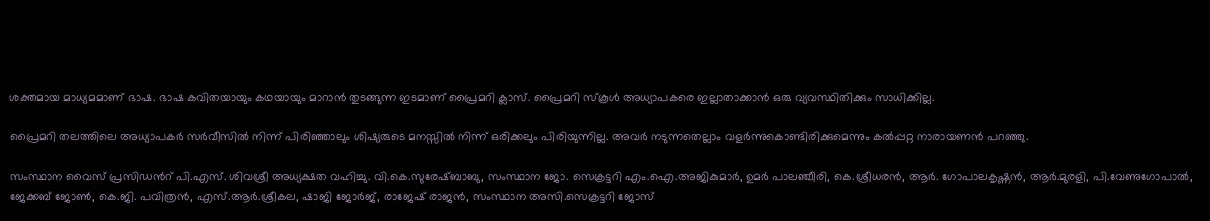ശക്തമായ മാധ്യമമാണ് ഭാഷ. ഭാഷ കവിതയായും കഥയായും മാറാന്‍ തുടങ്ങുന്ന ഇടമാണ് പ്രൈമറി ക്ലാസ്. പ്രൈമറി സ്‌കൂള്‍ അധ്യാപകരെ ഇല്ലാതാക്കാന്‍ ഒരു വ്യവസ്ഥിതിക്കും സാധിക്കില്ല.

പ്രൈമറി തലത്തിലെ അധ്യാപകര്‍ സര്‍വീസില്‍ നിന്ന് പിരിഞ്ഞാലും ശിഷ്യരുടെ മനസ്സില്‍ നിന്ന് ഒരിക്കലും പിരിയുന്നില്ല. അവര്‍ നടുന്നതെല്ലാം വളര്‍ന്നുകൊണ്ടിരിക്കുമെന്നും കല്‍പ്പറ്റ നാരായണന്‍ പറഞ്ഞു.

സംസ്ഥാന വൈസ് പ്രസിഡന്‍റ് പി.എസ്. ശിവശ്രീ അധ്യക്ഷത വഹിച്ചു. വി.കെ.സുരേഷ്ബാബു, സംസ്ഥാന ജോ. സെക്രട്ടറി എം.ഐ.അജികുമാര്‍, ഉമര്‍ പാലഞ്ചീരി, കെ.ശ്രീധരന്‍, ആര്‍. ഗോപാലകൃഷ്ണന്‍, ആര്‍.മുരളി, പി.വേണുഗോപാല്‍, ജേക്കബ് ജോണ്‍, കെ.ജി. പവിത്രന്‍, എസ്.ആര്‍.ശ്രീകല, ഷാജി ജോര്‍ജ്, രാജേഷ് രാജന്‍, സംസ്ഥാന അസി.സെക്രട്ടറി ജോസ്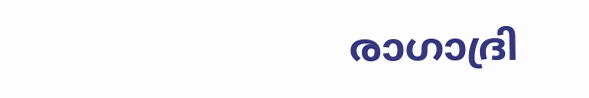രാഗാദ്രി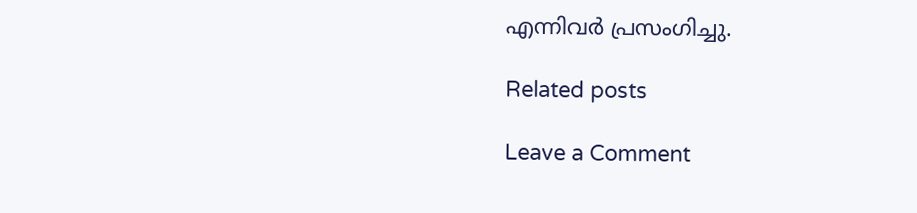എന്നിവര്‍ പ്രസംഗിച്ചു.

Related posts

Leave a Comment